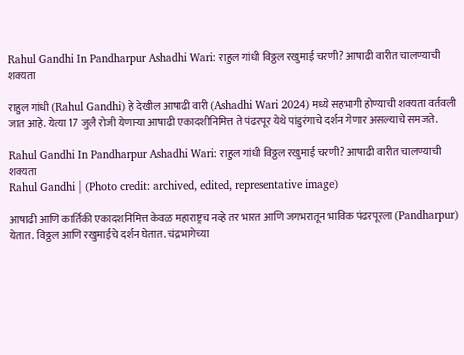Rahul Gandhi In Pandharpur Ashadhi Wari: राहुल गांधी विठ्ठल रखुमाई चरणी? आषाढी वारीत चालण्याची शक्यता

राहुल गांधी (Rahul Gandhi) हे देखील आषाढी वारी (Ashadhi Wari 2024) मध्ये सहभागी होण्याची शक्यता वर्तवली जात आहे. येत्या 17 जुलै रोजी येणाऱ्या आषाढी एकादशीनिमित्त ते पंढरपूर येथे पांडुरंगाचे दर्शन गेणार असल्याचे समजते.

Rahul Gandhi In Pandharpur Ashadhi Wari: राहुल गांधी विठ्ठल रखुमाई चरणी? आषाढी वारीत चालण्याची शक्यता
Rahul Gandhi | (Photo credit: archived, edited, representative image)

आषाढी आणि कार्तिकी एकादशनिमित्त केवळ महाराष्ट्रच नव्हे तर भारत आणि जगभरातून भाविक पंढरपूरला (Pandharpur) येतात. विठ्ठल आणि रखुमाईचे दर्शन घेतात. चंद्रभागेच्या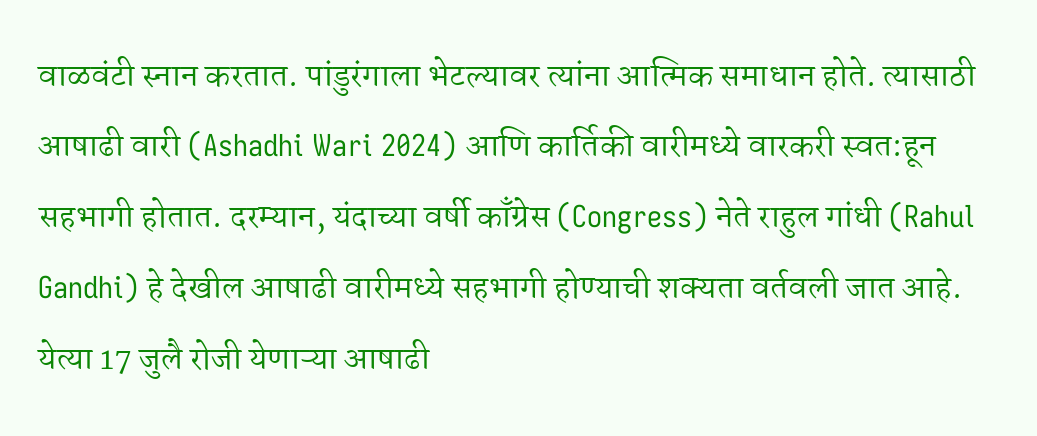वाळवंटी स्नान करतात. पांडुरंगाला भेटल्यावर त्यांना आत्मिक समाधान होते. त्यासाठी आषाढी वारी (Ashadhi Wari 2024) आणि कार्तिकी वारीमध्ये वारकरी स्वत:हून सहभागी होतात. दरम्यान, यंदाच्या वर्षी काँग्रेस (Congress) नेते राहुल गांधी (Rahul Gandhi) हे देखील आषाढी वारीमध्ये सहभागी होण्याची शक्यता वर्तवली जात आहे. येत्या 17 जुलै रोजी येणाऱ्या आषाढी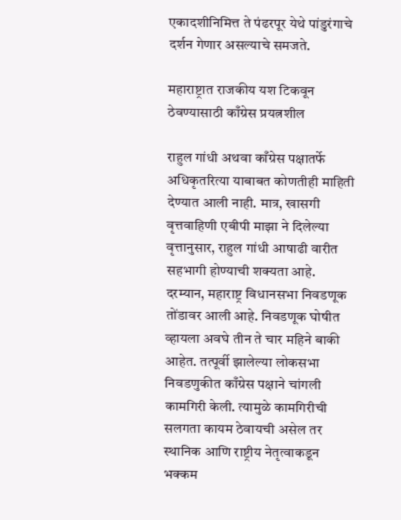एकादशीनिमित्त ते पंढरपूर येथे पांडुरंगाचे दर्शन गेणार असल्याचे समजते.

महाराष्ट्रात राजकीय यश टिकवून ठेवण्यासाठी काँग्रेस प्रयत्नशील

राहुल गांधी अथवा काँग्रेस पक्षातर्फे अधिकृतरित्या याबाबत कोणतीही माहिती देण्यात आली नाही. मात्र, खासगी वृत्तवाहिणी एबीपी माझा ने दिलेल्या वृत्तानुसार, राहुल गांधी आषाढी वारीत सहभागी होण्याची शक्यता आहे. दरम्यान, महाराष्ट्र विधानसभा निवडणूक तोंडावर आली आहे. निवडणूक घोषीत व्हायला अवघे तीन ते चार महिने बाकी आहेत. तत्पूर्वी झालेल्या लोकसभा निवडणुकीत काँग्रेस पक्षाने चांगली कामगिरी केली. त्यामुळे कामगिरीची सलगता कायम ठेवायची असेल तर स्थानिक आणि राष्ट्रीय नेतृत्वाकडून भक्कम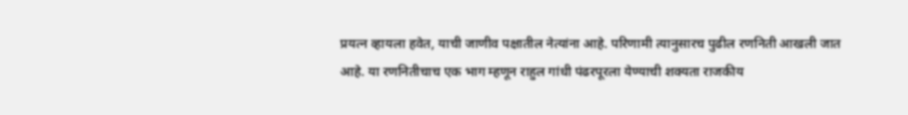प्रयत्न व्हायला हवेत, याची जाणीव पक्षातील नेत्यांना आहे. परिणामी त्यानुसारच पुढील रणनिती आखली जात आहे. या रणनितीचाच एक भाग म्हणून राहुल गांधी पंढरपूरला येण्याची शक्यता राजकीय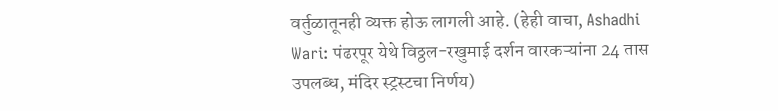वर्तुळातूनही व्यक्त होऊ लागली आहे. (हेही वाचा, Ashadhi Wari: पंढरपूर येथे विठ्ठल-रखुमाई दर्शन वारकऱ्यांना 24 तास उपलब्ध, मंदिर स्ट्रस्टचा निर्णय)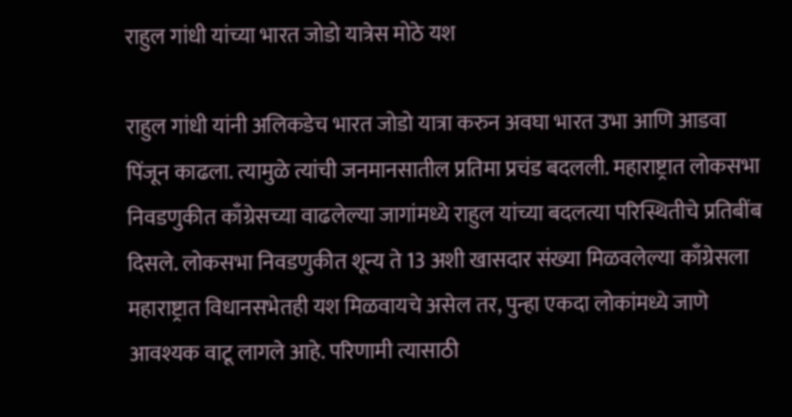राहुल गांधी यांच्या भारत जोडो यात्रेस मोठे यश

राहुल गांधी यांनी अलिकडेच भारत जोडो यात्रा करुन अवघा भारत उभा आणि आडवा पिंजून काढला. त्यामुळे त्यांची जनमानसातील प्रतिमा प्रचंड बदलली. महाराष्ट्रात लोकसभा निवडणुकीत काँग्रेसच्या वाढलेल्या जागांमध्ये राहुल यांच्या बदलत्या परिस्थितीचे प्रतिबींब दिसले. लोकसभा निवडणुकीत शून्य ते 13 अशी खासदार संख्या मिळवलेल्या काँग्रेसला महाराष्ट्रात विधानसभेतही यश मिळवायचे असेल तर, पुन्हा एकदा लोकांमध्ये जाणे आवश्यक वाटू लागले आहे. परिणामी त्यासाठी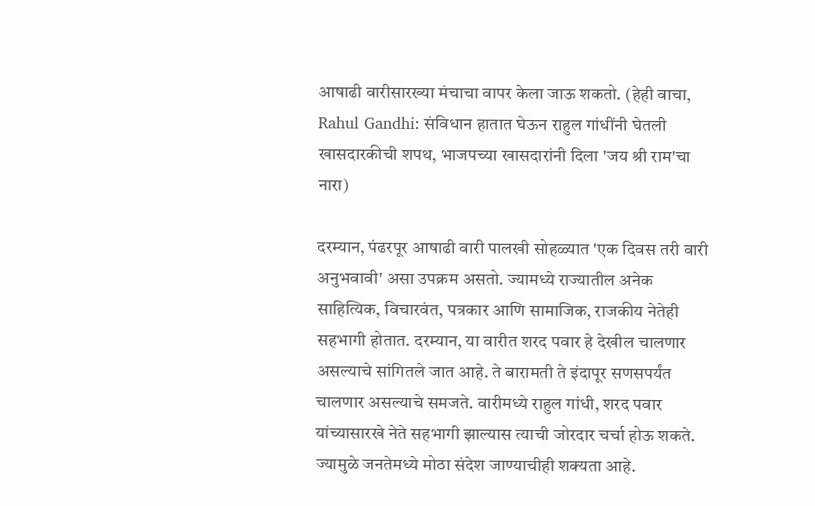आषाढी वारीसारख्या मंचाचा वापर केला जाऊ शकतो. (हेही वाचा, Rahul Gandhi: संविधान हातात घेऊन राहुल गांधींनी घेतली खासदारकीची शपथ, भाजपच्या खासदारांनी दिला 'जय श्री राम'चा नारा)

दरम्यान, पंढरपूर आषाढी वारी पालखी सोहळ्यात 'एक दिवस तरी वारी अनुभवावी' असा उपक्रम असतो. ज्यामध्ये राज्यातील अनेक साहित्यिक, विचारवंत, पत्रकार आणि सामाजिक, राजकीय नेतेही सहभागी होतात. दरम्यान, या वारीत शरद पवार हे देखील चालणार असल्याचे सांगितले जात आहे. ते बारामती ते इंदापूर सणसपर्यंत चालणार असल्याचे समजते. वारीमध्ये राहुल गांधी, शरद पवार यांच्यासारखे नेते सहभागी झाल्यास त्याची जोरदार चर्चा होऊ शकते. ज्यामुळे जनतेमध्ये मोठा संदेश जाण्याचीही शक्यता आहे.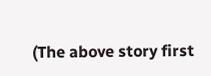(The above story first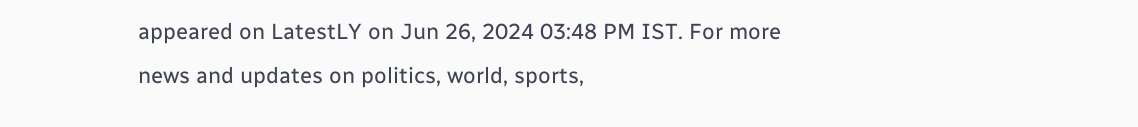appeared on LatestLY on Jun 26, 2024 03:48 PM IST. For more news and updates on politics, world, sports,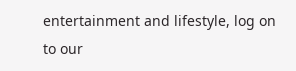entertainment and lifestyle, log on to our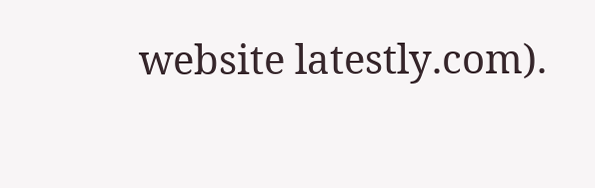website latestly.com).